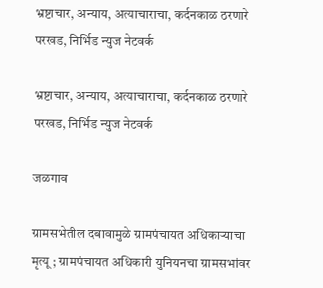भ्रष्टाचार, अन्याय, अत्याचाराचा, कर्दनकाळ ठरणारे परखड, निर्भिड न्युज नेटवर्क

भ्रष्टाचार, अन्याय, अत्याचाराचा, कर्दनकाळ ठरणारे परखड, निर्भिड न्युज नेटवर्क

जळगाव

ग्रामसभेतील दबावामुळे ग्रामपंचायत अधिकाऱ्याचा मृत्यू ; ग्रामपंचायत अधिकारी युनियनचा ग्रामसभांवर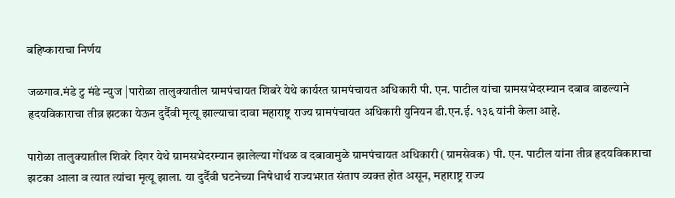बहिष्काराचा निर्णय

जळगाव.मंडे टु मंडे न्युज |पारोळा तालुक्यातील ग्रामपंचायत शिबरे येथे कार्यरत ग्रामपंचायत अधिकारी पी. एन. पाटील यांचा ग्रामसभेदरम्यान दबाव वाढल्याने हृदयविकाराचा तीव्र झटका येऊन दुर्दैवी मृत्यू झाल्याचा दावा महाराष्ट्र राज्य ग्रामपंचायत अधिकारी युनियन डी.एन.ई. १३६ यांनी केला आहे.

पारोळा तालुक्यातील शिवरे दिगर येथे ग्रामसभेदरम्यान झालेल्या गोंधळ व दबावामुळे ग्रामपंचायत अधिकारी (ग्रामसेवक) पी. एन. पाटील यांना तीव्र हृदयविकाराचा झटका आला व त्यात त्यांचा मृत्यू झाला. या दुर्दैवी घटनेच्या निषेधार्थ राज्यभरात संताप व्यक्त होत असून, महाराष्ट्र राज्य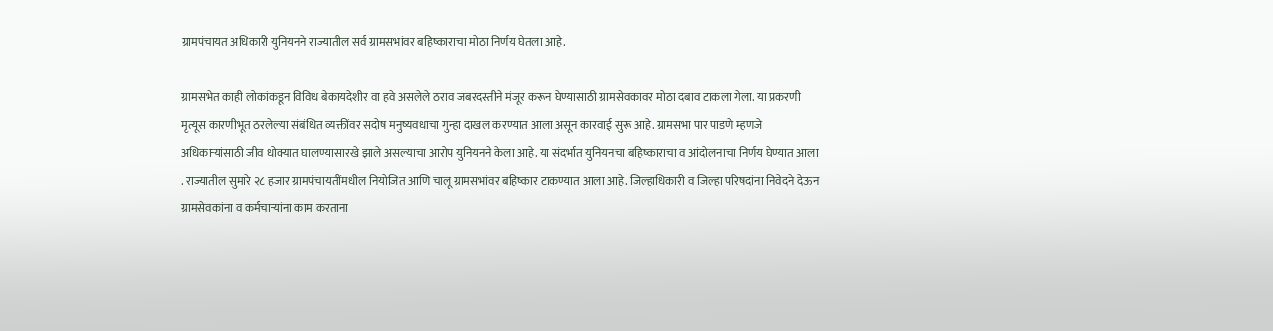ग्रामपंचायत अधिकारी युनियनने राज्यातील सर्व ग्रामसभांवर बहिष्काराचा मोठा निर्णय घेतला आहे.

ग्रामसभेत काही लोकांकडून विविध बेकायदेशीर वा हवे असलेले ठराव जबरदस्तीने मंजूर करून घेण्यासाठी ग्रामसेवकावर मोठा दबाव टाकला गेला. या प्रकरणी मृत्यूस कारणीभूत ठरलेल्या संबंधित व्यक्तींवर सदोष मनुष्यवधाचा गुन्हा दाखल करण्यात आला असून कारवाई सुरू आहे. ग्रामसभा पार पाडणे म्हणजे अधिकाऱ्यांसाठी जीव धोक्यात घालण्यासारखे झाले असल्याचा आरोप युनियनने केला आहे. या संदर्भात युनियनचा बहिष्काराचा व आंदोलनाचा निर्णय घेण्यात आला . राज्यातील सुमारे २८ हजार ग्रामपंचायतींमधील नियोजित आणि चालू ग्रामसभांवर बहिष्कार टाकण्यात आला आहे. जिल्हाधिकारी व जिल्हा परिषदांना निवेदने देऊन ग्रामसेवकांना व कर्मचाऱ्यांना काम करताना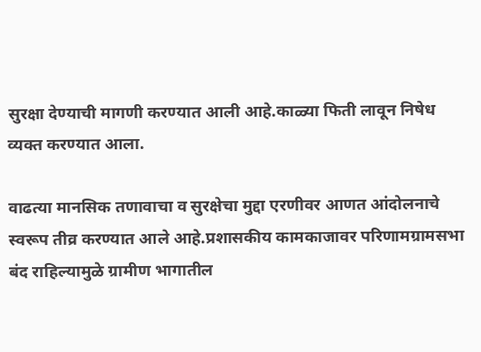सुरक्षा देण्याची मागणी करण्यात आली आहे.काळ्या फिती लावून निषेध व्यक्त करण्यात आला.

वाढत्या मानसिक तणावाचा व सुरक्षेचा मुद्दा एरणीवर आणत आंदोलनाचे स्वरूप तीव्र करण्यात आले आहे.प्रशासकीय कामकाजावर परिणामग्रामसभा बंद राहिल्यामुळे ग्रामीण भागातील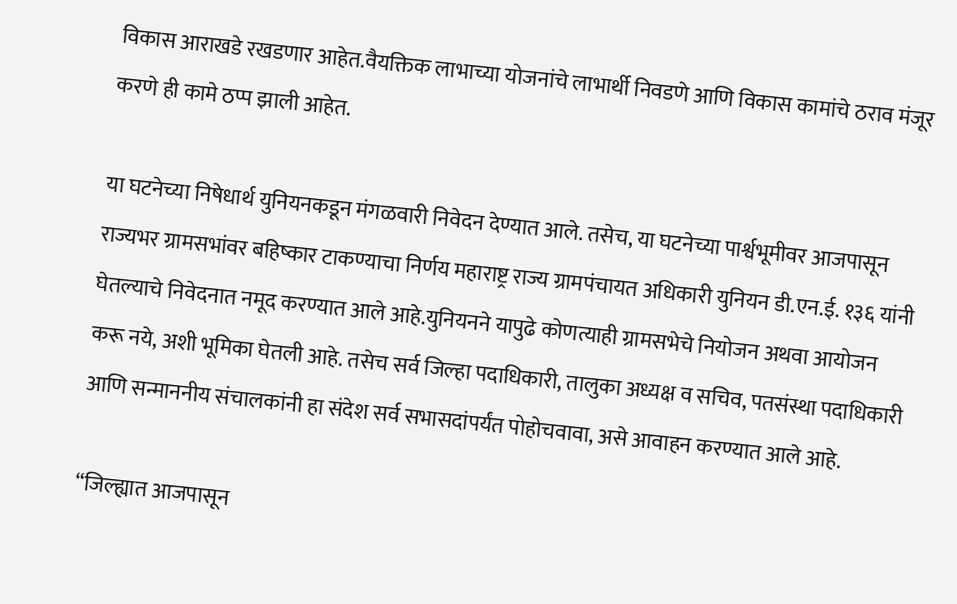विकास आराखडे रखडणार आहेत.वैयक्तिक लाभाच्या योजनांचे लाभार्थी निवडणे आणि विकास कामांचे ठराव मंजूर करणे ही कामे ठप्प झाली आहेत.

या घटनेच्या निषेधार्थ युनियनकडून मंगळवारी निवेदन देण्यात आले. तसेच, या घटनेच्या पार्श्वभूमीवर आजपासून राज्यभर ग्रामसभांवर बहिष्कार टाकण्याचा निर्णय महाराष्ट्र राज्य ग्रामपंचायत अधिकारी युनियन डी.एन.ई. १३६ यांनी घेतल्याचे निवेदनात नमूद करण्यात आले आहे.युनियनने यापुढे कोणत्याही ग्रामसभेचे नियोजन अथवा आयोजन करू नये, अशी भूमिका घेतली आहे. तसेच सर्व जिल्हा पदाधिकारी, तालुका अध्यक्ष व सचिव, पतसंस्था पदाधिकारी आणि सन्माननीय संचालकांनी हा संदेश सर्व सभासदांपर्यंत पोहोचवावा, असे आवाहन करण्यात आले आहे.

“जिल्ह्यात आजपासून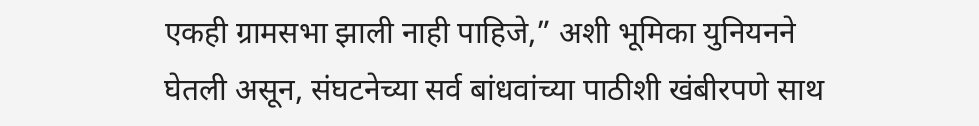एकही ग्रामसभा झाली नाही पाहिजे,” अशी भूमिका युनियनने घेतली असून, संघटनेच्या सर्व बांधवांच्या पाठीशी खंबीरपणे साथ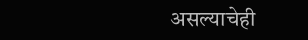असल्याचेही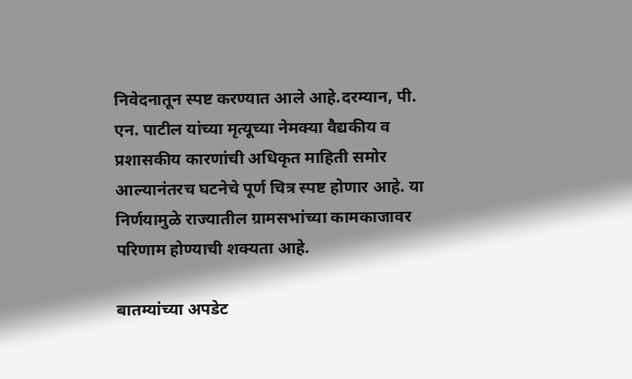निवेदनातून स्पष्ट करण्यात आले आहे.दरम्यान, पी. एन. पाटील यांच्या मृत्यूच्या नेमक्या वैद्यकीय व प्रशासकीय कारणांची अधिकृत माहिती समोर आल्यानंतरच घटनेचे पूर्ण चित्र स्पष्ट होणार आहे. या निर्णयामुळे राज्यातील ग्रामसभांच्या कामकाजावर परिणाम होण्याची शक्यता आहे.

बातम्यांच्या अपडेट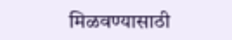मिळवण्यासाठी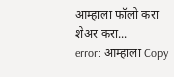आम्हाला फॉलो करा
शेअर करा...
error: आम्हाला Copy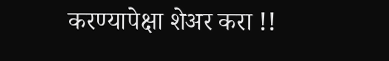करण्यापेक्षा शेअर करा !!